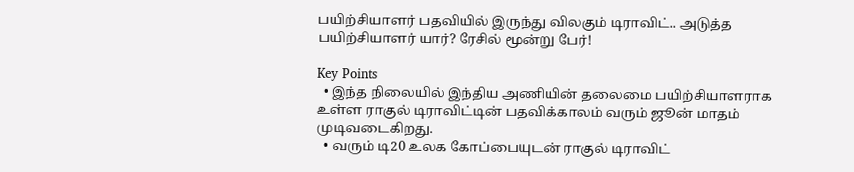பயிற்சியாளர் பதவியில் இருந்து விலகும் டிராவிட்.. அடுத்த பயிற்சியாளர் யார்? ரேசில் மூன்று பேர்!

Key Points
  • இந்த நிலையில் இந்திய அணியின் தலைமை பயிற்சியாளராக உள்ள ராகுல் டிராவிட்டின் பதவிக்காலம் வரும் ஜூன் மாதம் முடிவடைகிறது.
  • வரும் டி20 உலக கோப்பையுடன் ராகுல் டிராவிட்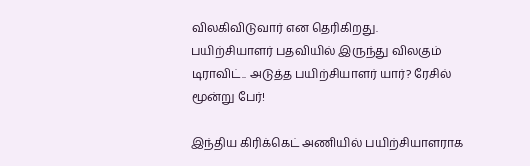விலகிவிடுவார் என தெரிகிறது.
பயிற்சியாளர் பதவியில் இருந்து விலகும் டிராவிட்.. அடுத்த பயிற்சியாளர் யார்? ரேசில் மூன்று பேர்!

இந்திய கிரிக்கெட் அணியில் பயிற்சியாளராக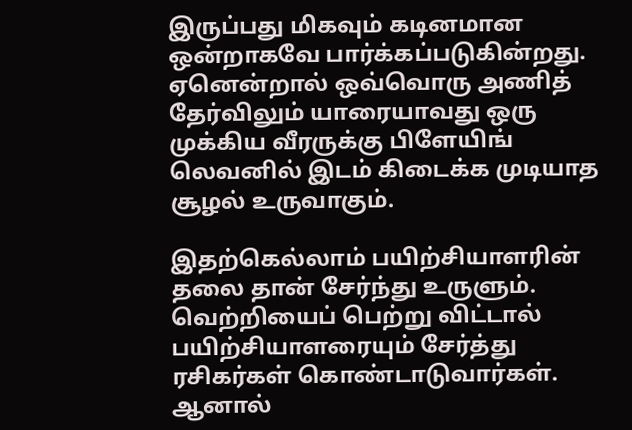இருப்பது மிகவும் கடினமான ஒன்றாகவே பார்க்கப்படுகின்றது. ஏனென்றால் ஒவ்வொரு அணித் தேர்விலும் யாரையாவது ஒரு முக்கிய வீரருக்கு பிளேயிங் லெவனில் இடம் கிடைக்க முடியாத சூழல் உருவாகும்.

இதற்கெல்லாம் பயிற்சியாளரின் தலை தான் சேர்ந்து உருளும். வெற்றியைப் பெற்று விட்டால் பயிற்சியாளரையும் சேர்த்து ரசிகர்கள் கொண்டாடுவார்கள். ஆனால்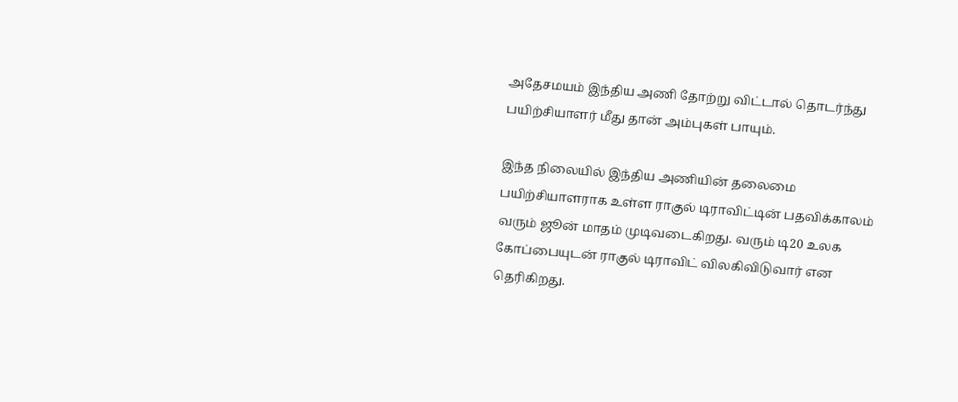அதேசமயம் இந்திய அணி தோற்று விட்டால் தொடர்ந்து பயிற்சியாளர் மீது தான் அம்புகள் பாயும்.

இந்த நிலையில் இந்திய அணியின் தலைமை பயிற்சியாளராக உள்ள ராகுல் டிராவிட்டின் பதவிக்காலம் வரும் ஜூன் மாதம் முடிவடைகிறது. வரும் டி20 உலக கோப்பையுடன் ராகுல் டிராவிட் விலகிவிடுவார் என தெரிகிறது.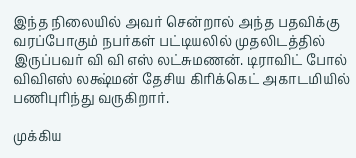இந்த நிலையில் அவர் சென்றால் அந்த பதவிக்கு வரப்போகும் நபர்கள் பட்டியலில் முதலிடத்தில் இருப்பவர் வி வி எஸ் லட்சுமணன். டிராவிட் போல் விவிஎஸ் லக்ஷ்மன் தேசிய கிரிக்கெட் அகாடமியில் பணிபுரிந்து வருகிறார்.

முக்கிய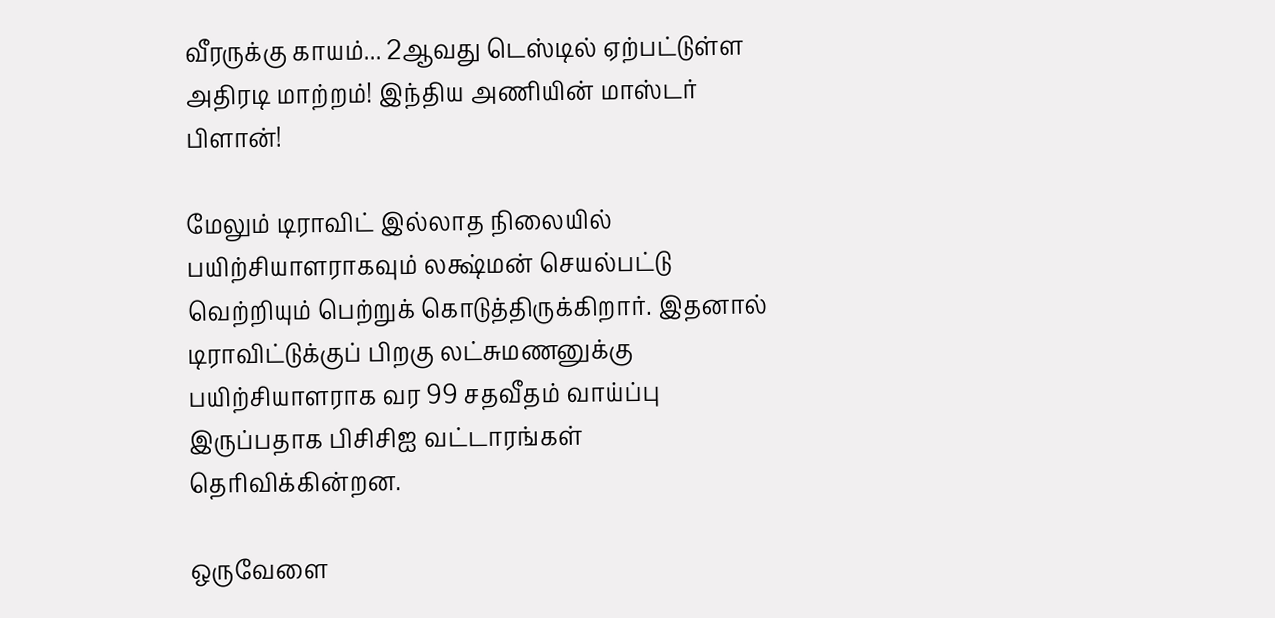வீரருக்கு காயம்... 2ஆவது டெஸ்டில் ஏற்பட்டுள்ள அதிரடி மாற்றம்! இந்திய அணியின் மாஸ்டர் பிளான்!

மேலும் டிராவிட் இல்லாத நிலையில் பயிற்சியாளராகவும் லக்ஷ்மன் செயல்பட்டு வெற்றியும் பெற்றுக் கொடுத்திருக்கிறார். இதனால் டிராவிட்டுக்குப் பிறகு லட்சுமணனுக்கு பயிற்சியாளராக வர 99 சதவீதம் வாய்ப்பு இருப்பதாக பிசிசிஐ வட்டாரங்கள் தெரிவிக்கின்றன.

ஒருவேளை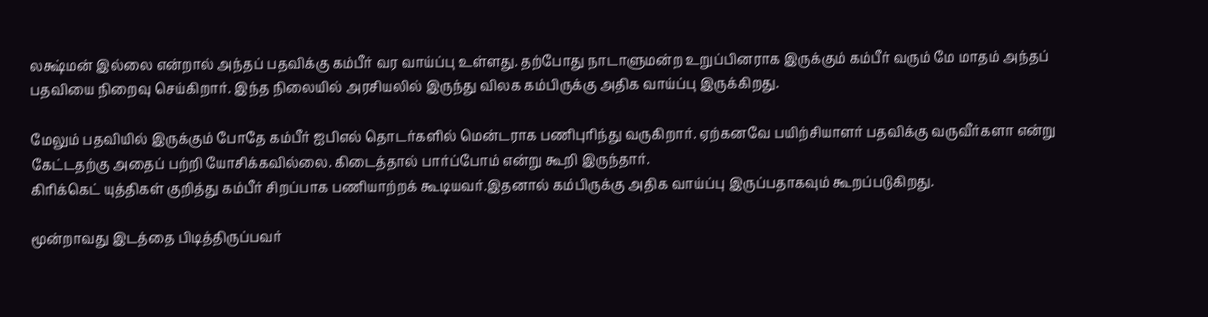லக்ஷ்மன் இல்லை என்றால் அந்தப் பதவிக்கு கம்பீர் வர வாய்ப்பு உள்ளது. தற்போது நாடாளுமன்ற உறுப்பினராக இருக்கும் கம்பீர் வரும் மே மாதம் அந்தப் பதவியை நிறைவு செய்கிறார். இந்த நிலையில் அரசியலில் இருந்து விலக கம்பிருக்கு அதிக வாய்ப்பு இருக்கிறது.

மேலும் பதவியில் இருக்கும் போதே கம்பீர் ஐபிஎல் தொடர்களில் மென்டராக பணிபுரிந்து வருகிறார். ஏற்கனவே பயிற்சியாளர் பதவிக்கு வருவீர்களா என்று கேட்டதற்கு அதைப் பற்றி யோசிக்கவில்லை. கிடைத்தால் பார்ப்போம் என்று கூறி இருந்தார்.
கிரிக்கெட் யுத்திகள் குறித்து கம்பீர் சிறப்பாக பணியாற்றக் கூடியவர்.இதனால் கம்பிருக்கு அதிக வாய்ப்பு இருப்பதாகவும் கூறப்படுகிறது.

மூன்றாவது இடத்தை பிடித்திருப்பவர்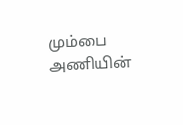மும்பை அணியின்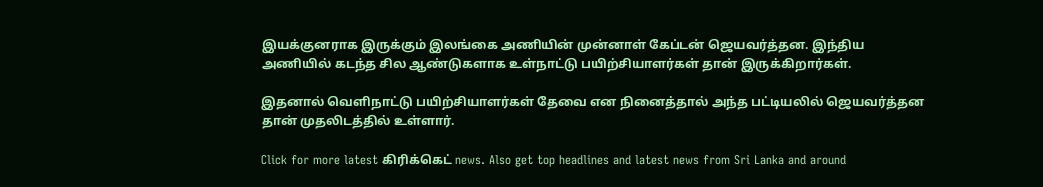இயக்குனராக இருக்கும் இலங்கை அணியின் முன்னாள் கேப்டன் ஜெயவர்த்தன. இந்திய அணியில் கடந்த சில ஆண்டுகளாக உள்நாட்டு பயிற்சியாளர்கள் தான் இருக்கிறார்கள்.

இதனால் வெளிநாட்டு பயிற்சியாளர்கள் தேவை என நினைத்தால் அந்த பட்டியலில் ஜெயவர்த்தன தான் முதலிடத்தில் உள்ளார்.

Click for more latest கிரிக்கெட் news. Also get top headlines and latest news from Sri Lanka and around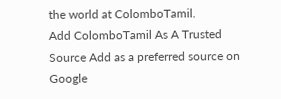the world at ColomboTamil.
Add ColomboTamil As A Trusted Source Add as a preferred source on Google